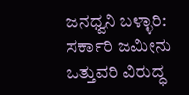ಜನಧ್ವನಿ ಬಳ್ಳಾರಿ: ಸರ್ಕಾರಿ ಜಮೀನು ಒತ್ತುವರಿ ವಿರುದ್ಧ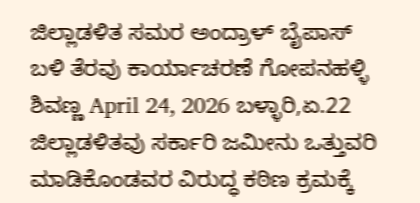ಜಿಲ್ಲಾಡಳಿತ ಸಮರ ಅಂದ್ರಾಳ್ ಬೈಪಾಸ್ ಬಳಿ ತೆರವು ಕಾರ್ಯಾಚರಣೆ ಗೋಪನಹಳ್ಳಿ ಶಿವಣ್ಣ April 24, 2026 ಬಳ್ಳಾರಿ,ಏ.22 ಜಿಲ್ಲಾಡಳಿತವು ಸರ್ಕಾರಿ ಜಮೀನು ಒತ್ತುವರಿ ಮಾಡಿಕೊಂಡವರ ವಿರುದ್ಧ ಕಠಿಣ ಕ್ರಮಕ್ಕೆ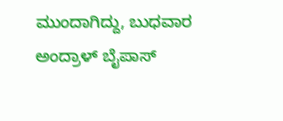ಮುಂದಾಗಿದ್ದು, ಬುಧವಾರ ಅಂದ್ರಾಳ್ ಬೈಪಾಸ್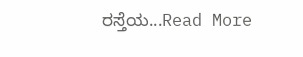ರಸ್ತೆಯ...Read More